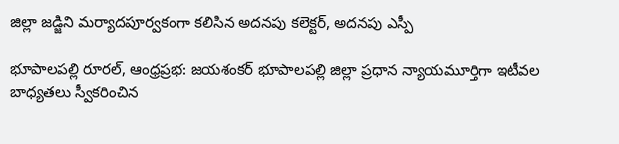జిల్లా జడ్జిని మర్యాదపూర్వకంగా కలిసిన అదనపు కలెక్టర్, అదనపు ఎస్పీ

భూపాలపల్లి రూరల్, ఆంధ్రప్రభ: జయశంకర్ భూపాలపల్లి జిల్లా ప్రధాన న్యాయమూర్తిగా ఇటీవల బాధ్యతలు స్వీకరించిన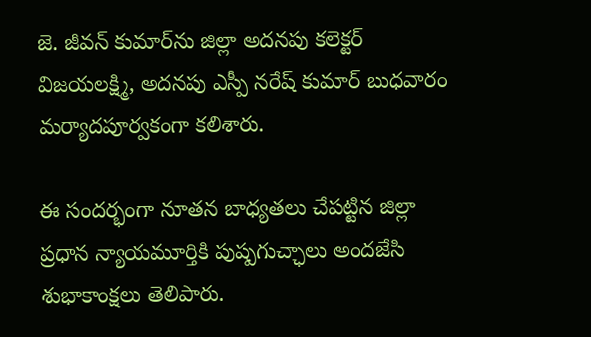జె. జీవన్ కుమార్‌ను జిల్లా అదనపు కలెక్టర్ విజయలక్ష్మి, అదనపు ఎస్పీ నరేష్ కుమార్ బుధవారం మర్యాదపూర్వకంగా కలిశారు.

ఈ సందర్భంగా నూతన బాధ్యతలు చేపట్టిన జిల్లా ప్రధాన న్యాయమూర్తికి పుష్పగుచ్ఛాలు అందజేసి శుభాకాంక్షలు తెలిపారు.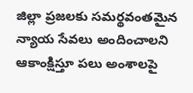జిల్లా ప్రజలకు సమర్థవంతమైన న్యాయ సేవలు అందించాలని ఆకాంక్షిస్తూ పలు అంశాలపై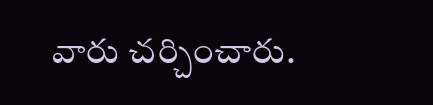వారు చర్చించారు.